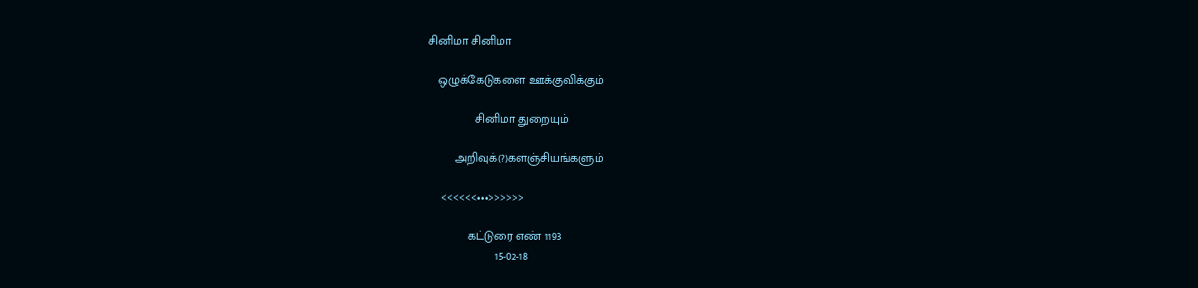சினிமா சினிமா

   ஒழுக்கேடுகளை ஊக்குவிக்கும்

              சினிமா துறையும்

        அறிவுக்(?)களஞ்சியங்களும்

    <<<<<<•••>>>>>>

            கட்டுரை எண் 1193
                    15-02-18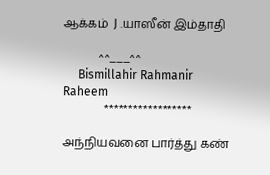ஆக்கம்  J .யாஸீன் இம்தாதி

            ^^___^^
     Bismillahir Rahmanir Raheem
              ******************

அந்நியவனை பார்த்து கண்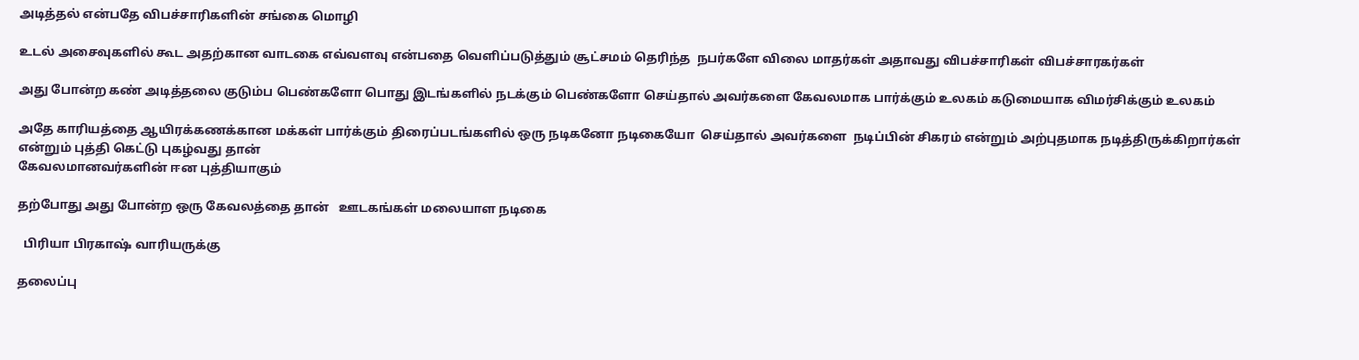அடித்தல் என்பதே விபச்சாரிகளின் சங்கை மொழி

உடல் அசைவுகளில் கூட அதற்கான வாடகை எவ்வளவு என்பதை வெளிப்படுத்தும் சூட்சமம் தெரிந்த  நபர்களே விலை மாதர்கள் அதாவது விபச்சாரிகள் விபச்சாரகர்கள்

அது போன்ற கண் அடித்தலை குடும்ப பெண்களோ பொது இடங்களில் நடக்கும் பெண்களோ செய்தால் அவர்களை கேவலமாக பார்க்கும் உலகம் கடுமையாக விமர்சிக்கும் உலகம்

அதே காரியத்தை ஆயிரக்கணக்கான மக்கள் பார்க்கும் திரைப்படங்களில் ஒரு நடிகனோ நடிகையோ  செய்தால் அவர்களை  நடிப்பின் சிகரம் என்றும் அற்புதமாக நடித்திருக்கிறார்கள்  என்றும் புத்தி கெட்டு புகழ்வது தான்
கேவலமானவர்களின் ஈன புத்தியாகும்

தற்போது அது போன்ற ஒரு கேவலத்தை தான்   ஊடகங்கள் மலையாள நடிகை

  பிரியா பிரகாஷ் வாரியருக்கு

தலைப்பு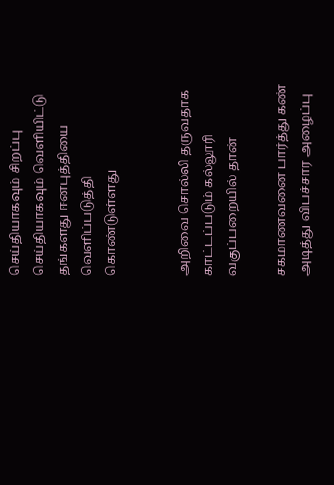செய்தியாகவும் சிறப்பு செய்தியாகவும் வெளியிட்டு தங்களது ஈனபுத்தியை வெளிப்படுத்தி  கொண்டுள்ளது


அறிவை சொல்லி தருவதாக காட்டப்படும் கல்லூரி வகுப்பறையில் தான்

சகமாணவனை பார்த்து கண் அடித்து விபச்சார அழைப்பு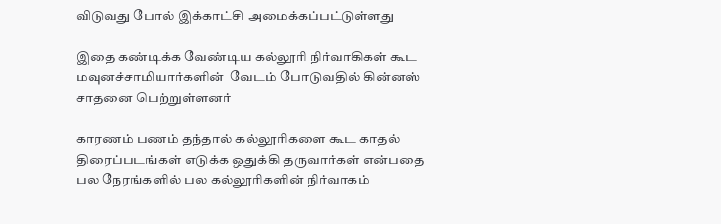விடுவது போல் இக்காட்சி அமைக்கப்பட்டுள்ளது

இதை கண்டிக்க வேண்டிய கல்லூரி நிர்வாகிகள் கூட மவுனச்சாமியார்களின்  வேடம் போடுவதில் கின்னஸ் சாதனை பெற்றுள்ளனர்

காரணம் பணம் தந்தால் கல்லூரிகளை கூட காதல் திரைப்படங்கள் எடுக்க ஒதுக்கி தருவார்கள் என்பதை பல நேரங்களில் பல கல்லூரிகளின் நிர்வாகம்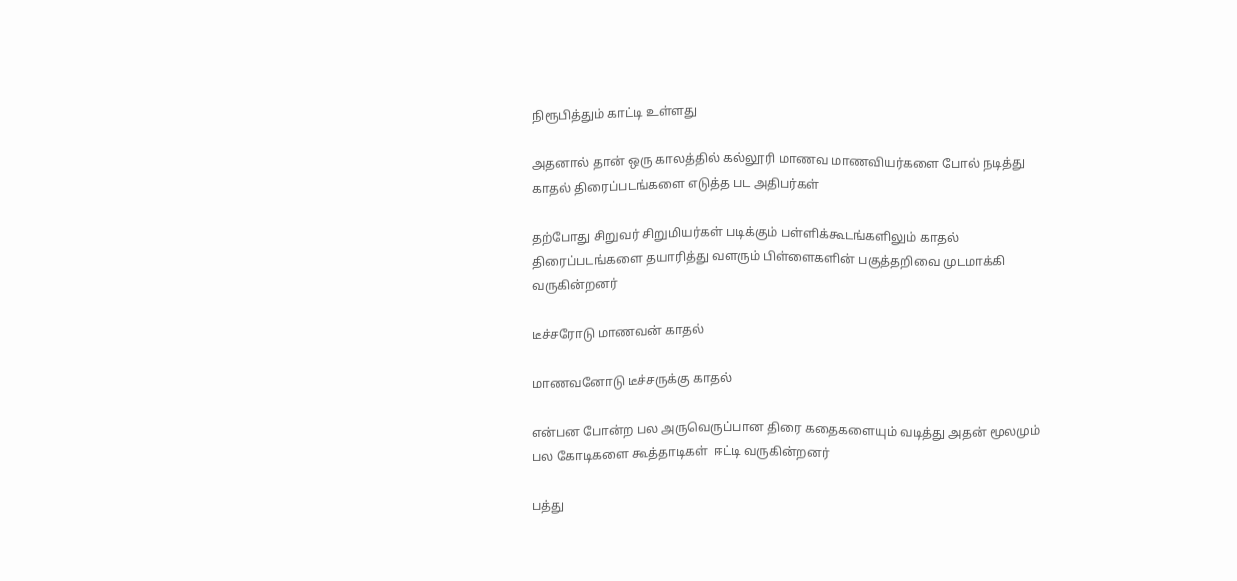நிரூபித்தும் காட்டி உள்ளது

அதனால் தான் ஒரு காலத்தில் கல்லூரி மாணவ மாணவியர்களை போல் நடித்து காதல் திரைப்படங்களை எடுத்த பட அதிபர்கள்

தற்போது சிறுவர் சிறுமியர்கள் படிக்கும் பள்ளிக்கூடங்களிலும் காதல்  திரைப்படங்களை தயாரித்து வளரும் பிள்ளைகளின் பகுத்தறிவை முடமாக்கி வருகின்றனர்

டீச்சரோடு மாணவன் காதல்

மாணவனோடு டீச்சருக்கு காதல்

என்பன போன்ற பல அருவெருப்பான திரை கதைகளையும் வடித்து அதன் மூலமும் பல கோடிகளை கூத்தாடிகள்  ஈட்டி வருகின்றனர்

பத்து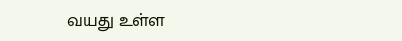வயது உள்ள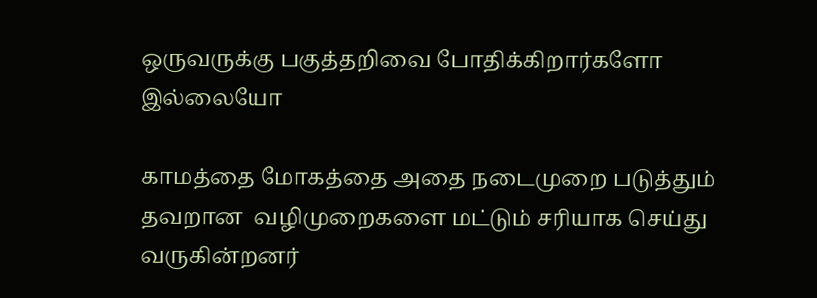ஒருவருக்கு பகுத்தறிவை போதிக்கிறார்களோ இல்லையோ

காமத்தை மோகத்தை அதை நடைமுறை படுத்தும் தவறான  வழிமுறைகளை மட்டும் சரியாக செய்து வருகின்றனர்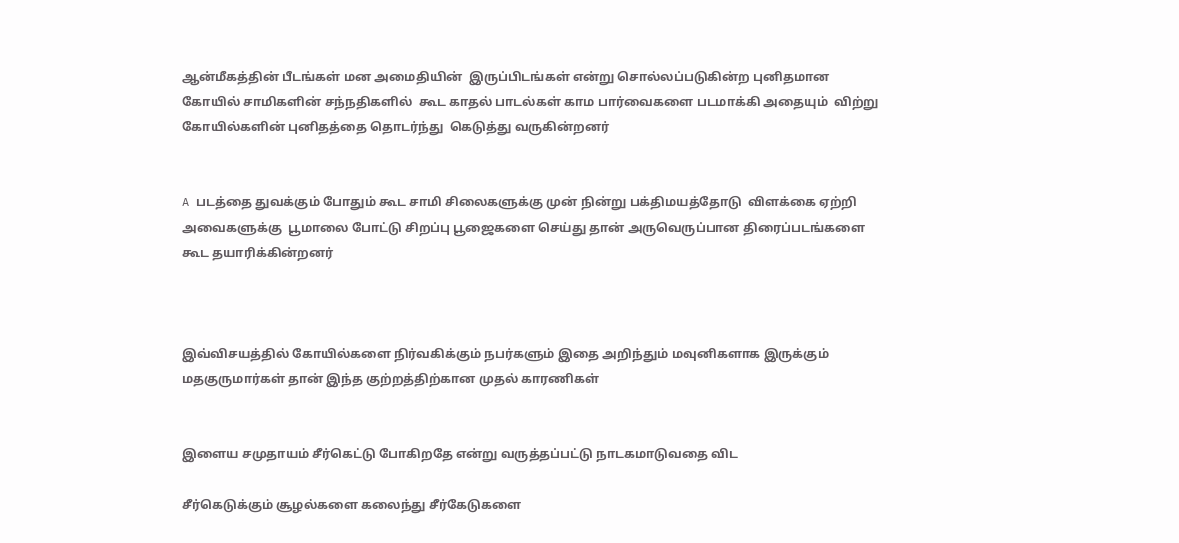ஆன்மீகத்தின் பீடங்கள் மன அமைதியின்  இருப்பிடங்கள் என்று சொல்லப்படுகின்ற புனிதமான கோயில் சாமிகளின் சந்நதிகளில்  கூட காதல் பாடல்கள் காம பார்வைகளை படமாக்கி அதையும்  விற்று கோயில்களின் புனிதத்தை தொடர்ந்து  கெடுத்து வருகின்றனர்


A படத்தை துவக்கும் போதும் கூட சாமி சிலைகளுக்கு முன் நின்று பக்திமயத்தோடு  விளக்கை ஏற்றி அவைகளுக்கு  பூமாலை போட்டு சிறப்பு பூஜைகளை செய்து தான் அருவெருப்பான திரைப்படங்களை கூட தயாரிக்கின்றனர்



இவ்விசயத்தில் கோயில்களை நிர்வகிக்கும் நபர்களும் இதை அறிந்தும் மவுனிகளாக இருக்கும் மதகுருமார்கள் தான் இந்த குற்றத்திற்கான முதல் காரணிகள்


இளைய சமுதாயம் சீர்கெட்டு போகிறதே என்று வருத்தப்பட்டு நாடகமாடுவதை விட

சீர்கெடுக்கும் சூழல்களை கலைந்து சீர்கேடுகளை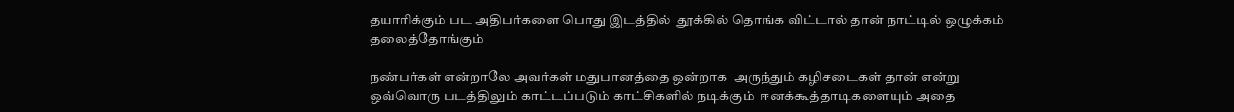தயாரிக்கும் பட அதிபர்களை பொது இடத்தில்  தூக்கில் தொங்க விட்டால் தான் நாட்டில் ஒழுக்கம் தலைத்தோங்கும்

நண்பர்கள் என்றாலே அவர்கள் மதுபானத்தை ஒன்றாக  அருந்தும் கழிசடைகள் தான் என்று ஒவ்வொரு படத்திலும் காட்டப்படும் காட்சிகளில் நடிக்கும்  ஈனக்கூத்தாடிகளையும் அதை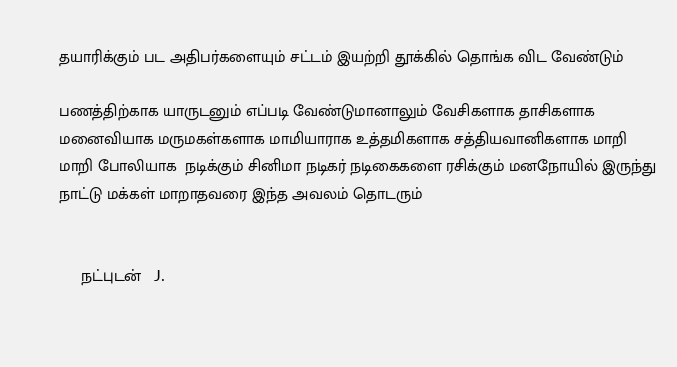தயாரிக்கும் பட அதிபர்களையும் சட்டம் இயற்றி தூக்கில் தொங்க விட வேண்டும்

பணத்திற்காக யாருடனும் எப்படி வேண்டுமானாலும் வேசிகளாக தாசிகளாக மனைவியாக மருமகள்களாக மாமியாராக உத்தமிகளாக சத்தியவானிகளாக மாறி மாறி போலியாக  நடிக்கும் சினிமா நடிகர் நடிகைகளை ரசிக்கும் மனநோயில் இருந்து நாட்டு மக்கள் மாறாதவரை இந்த அவலம் தொடரும்


     நட்புடன்   J.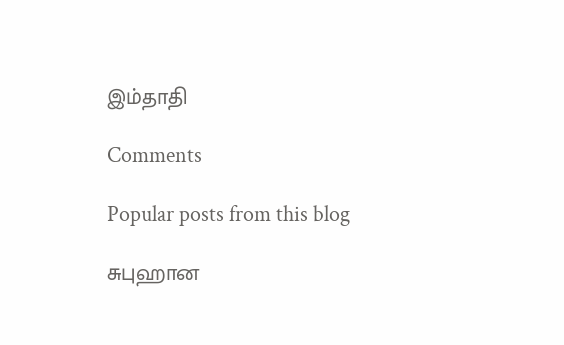இம்தாதி

Comments

Popular posts from this blog

சுபுஹான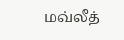மவ்லீத்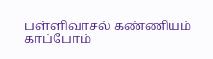பள்ளிவாசல் கண்ணியம் காப்போம்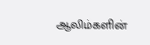ஆலிம்களின்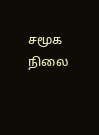சமூக நிலை